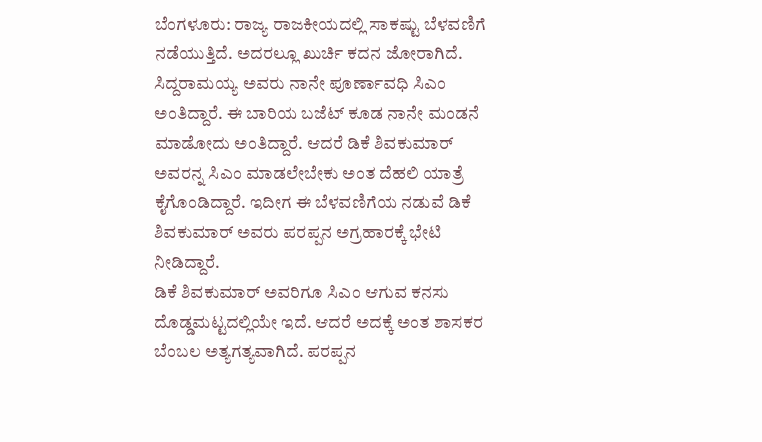ಬೆಂಗಳೂರು: ರಾಜ್ಯ ರಾಜಕೀಯದಲ್ಲಿ ಸಾಕಷ್ಟು ಬೆಳವಣಿಗೆ ನಡೆಯುತ್ತಿದೆ. ಅದರಲ್ಲೂ ಖುರ್ಚಿ ಕದನ ಜೋರಾಗಿದೆ. ಸಿದ್ದರಾಮಯ್ಯ ಅವರು ನಾನೇ ಪೂರ್ಣಾವಧಿ ಸಿಎಂ ಅಂತಿದ್ದಾರೆ. ಈ ಬಾರಿಯ ಬಜೆಟ್ ಕೂಡ ನಾನೇ ಮಂಡನೆ ಮಾಡೋದು ಅಂತಿದ್ದಾರೆ. ಆದರೆ ಡಿಕೆ ಶಿವಕುಮಾರ್ ಅವರನ್ನ ಸಿಎಂ ಮಾಡಲೇಬೇಕು ಅಂತ ದೆಹಲಿ ಯಾತ್ರೆ ಕೈಗೊಂಡಿದ್ದಾರೆ. ಇದೀಗ ಈ ಬೆಳವಣಿಗೆಯ ನಡುವೆ ಡಿಕೆ ಶಿವಕುಮಾರ್ ಅವರು ಪರಪ್ಪನ ಅಗ್ರಹಾರಕ್ಕೆ ಭೇಟಿ ನೀಡಿದ್ದಾರೆ.
ಡಿಕೆ ಶಿವಕುಮಾರ್ ಅವರಿಗೂ ಸಿಎಂ ಆಗುವ ಕನಸು ದೊಡ್ಡಮಟ್ಟದಲ್ಲಿಯೇ ಇದೆ. ಆದರೆ ಅದಕ್ಕೆ ಅಂತ ಶಾಸಕರ ಬೆಂಬಲ ಅತ್ಯಗತ್ಯವಾಗಿದೆ. ಪರಪ್ಪನ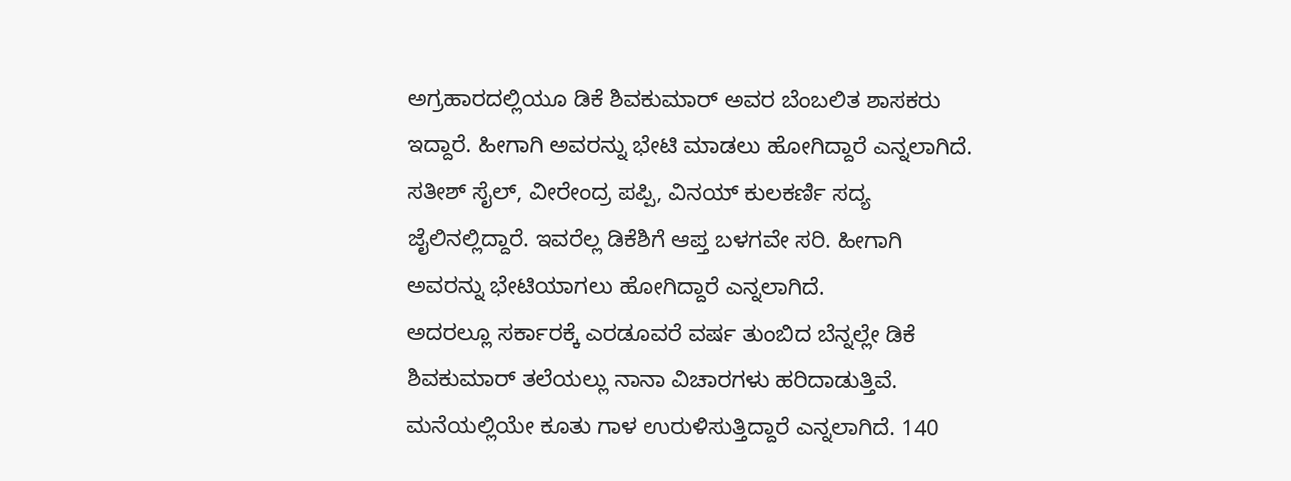ಅಗ್ರಹಾರದಲ್ಲಿಯೂ ಡಿಕೆ ಶಿವಕುಮಾರ್ ಅವರ ಬೆಂಬಲಿತ ಶಾಸಕರು ಇದ್ದಾರೆ. ಹೀಗಾಗಿ ಅವರನ್ನು ಭೇಟಿ ಮಾಡಲು ಹೋಗಿದ್ದಾರೆ ಎನ್ನಲಾಗಿದೆ. ಸತೀಶ್ ಸೈಲ್, ವೀರೇಂದ್ರ ಪಪ್ಪಿ, ವಿನಯ್ ಕುಲಕರ್ಣಿ ಸದ್ಯ ಜೈಲಿನಲ್ಲಿದ್ದಾರೆ. ಇವರೆಲ್ಲ ಡಿಕೆಶಿಗೆ ಆಪ್ತ ಬಳಗವೇ ಸರಿ. ಹೀಗಾಗಿ ಅವರನ್ನು ಭೇಟಿಯಾಗಲು ಹೋಗಿದ್ದಾರೆ ಎನ್ನಲಾಗಿದೆ.
ಅದರಲ್ಲೂ ಸರ್ಕಾರಕ್ಕೆ ಎರಡೂವರೆ ವರ್ಷ ತುಂಬಿದ ಬೆನ್ನಲ್ಲೇ ಡಿಕೆ ಶಿವಕುಮಾರ್ ತಲೆಯಲ್ಲು ನಾನಾ ವಿಚಾರಗಳು ಹರಿದಾಡುತ್ತಿವೆ. ಮನೆಯಲ್ಲಿಯೇ ಕೂತು ಗಾಳ ಉರುಳಿಸುತ್ತಿದ್ದಾರೆ ಎನ್ನಲಾಗಿದೆ. 140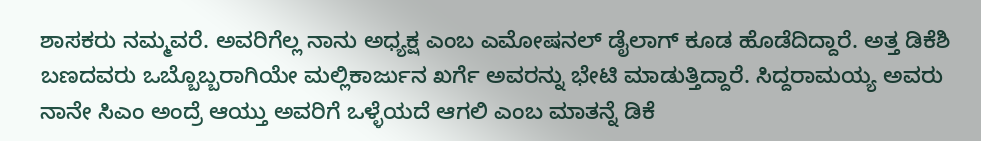ಶಾಸಕರು ನಮ್ಮವರೆ. ಅವರಿಗೆಲ್ಲ ನಾನು ಅಧ್ಯಕ್ಷ ಎಂಬ ಎಮೋಷನಲ್ ಡೈಲಾಗ್ ಕೂಡ ಹೊಡೆದಿದ್ದಾರೆ. ಅತ್ತ ಡಿಕೆಶಿ ಬಣದವರು ಒಬ್ಬೊಬ್ಬರಾಗಿಯೇ ಮಲ್ಲಿಕಾರ್ಜುನ ಖರ್ಗೆ ಅವರನ್ನು ಭೇಟಿ ಮಾಡುತ್ತಿದ್ದಾರೆ. ಸಿದ್ದರಾಮಯ್ಯ ಅವರು ನಾನೇ ಸಿಎಂ ಅಂದ್ರೆ ಆಯ್ತು ಅವರಿಗೆ ಒಳ್ಳೆಯದೆ ಆಗಲಿ ಎಂಬ ಮಾತನ್ನೆ ಡಿಕೆ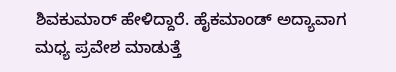ಶಿವಕುಮಾರ್ ಹೇಳಿದ್ದಾರೆ. ಹೈಕಮಾಂಡ್ ಅದ್ಯಾವಾಗ ಮಧ್ಯ ಪ್ರವೇಶ ಮಾಡುತ್ತೆ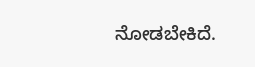ನೋಡಬೇಕಿದೆ.